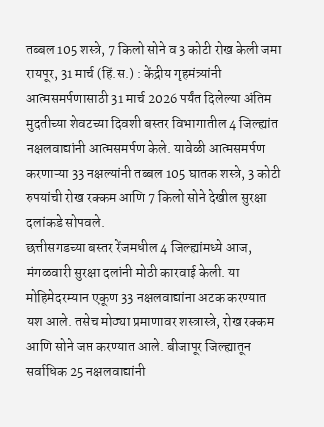तब्बल 105 शस्त्रे, 7 किलो सोने व 3 कोटी रोख केली जमा
रायपूर, 31 मार्च (हिं.स.) : केंद्रीय गृहमंत्र्यांनी आत्मसमर्पणासाठी 31 मार्च 2026 पर्यंत दिलेल्या अंतिम मुदतीच्या शेवटच्या दिवशी बस्तर विभागातील 4 जिल्ह्यांत नक्षलवाद्यांनी आत्मसमर्पण केले. यावेळी आत्मसमर्पण करणाऱ्या 33 नक्षल्यांनी तब्बल 105 घातक शस्त्रे, 3 कोटी रुपयांची रोख रक्कम आणि 7 किलो सोने देखील सुरक्षा दलांकडे सोपवले.
छत्तीसगडच्या बस्तर रेंजमधील 4 जिल्ह्यांमध्ये आज, मंगळवारी सुरक्षा दलांनी मोठी कारवाई केली. या मोहिमेदरम्यान एकूण 33 नक्षलवाद्यांना अटक करण्यात यश आले. तसेच मोठ्या प्रमाणावर शस्त्रास्त्रे, रोख रक्कम आणि सोने जप्त करण्यात आले. बीजापूर जिल्ह्यातून सर्वाधिक 25 नक्षलवाद्यांनी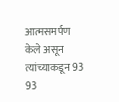आत्मसमर्पण केले असून त्यांच्याकडून 93 93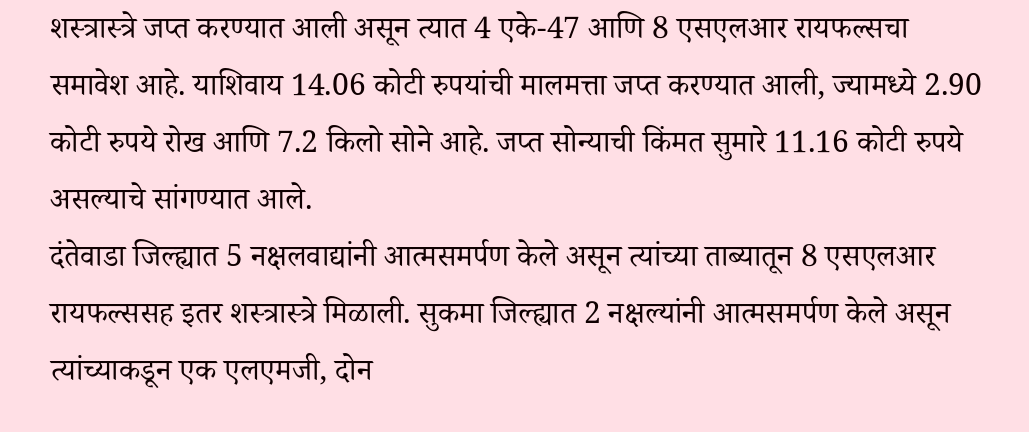शस्त्रास्त्रे जप्त करण्यात आली असून त्यात 4 एके-47 आणि 8 एसएलआर रायफल्सचा समावेश आहे. याशिवाय 14.06 कोटी रुपयांची मालमत्ता जप्त करण्यात आली, ज्यामध्ये 2.90 कोटी रुपये रोख आणि 7.2 किलो सोने आहे. जप्त सोन्याची किंमत सुमारे 11.16 कोटी रुपये असल्याचे सांगण्यात आले.
दंतेवाडा जिल्ह्यात 5 नक्षलवाद्यांनी आत्मसमर्पण केले असून त्यांच्या ताब्यातून 8 एसएलआर रायफल्ससह इतर शस्त्रास्त्रे मिळाली. सुकमा जिल्ह्यात 2 नक्षल्यांनी आत्मसमर्पण केले असून त्यांच्याकडून एक एलएमजी, दोन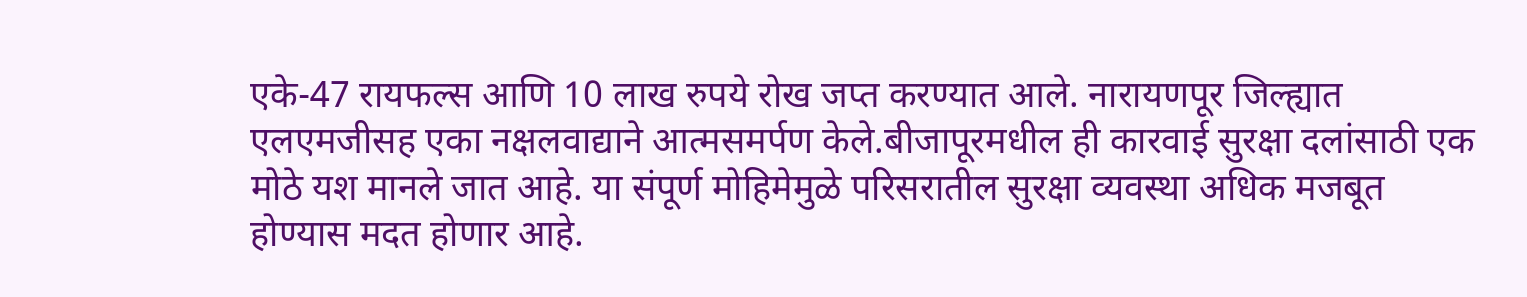एके-47 रायफल्स आणि 10 लाख रुपये रोख जप्त करण्यात आले. नारायणपूर जिल्ह्यात एलएमजीसह एका नक्षलवाद्याने आत्मसमर्पण केले.बीजापूरमधील ही कारवाई सुरक्षा दलांसाठी एक मोठे यश मानले जात आहे. या संपूर्ण मोहिमेमुळे परिसरातील सुरक्षा व्यवस्था अधिक मजबूत होण्यास मदत होणार आहे.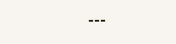---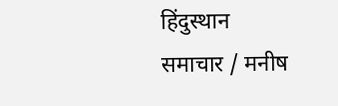हिंदुस्थान समाचार / मनीष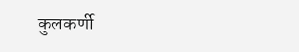कुलकर्णी